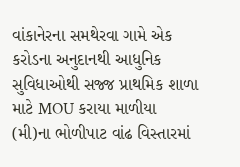વાંકાનેરના સમથેરવા ગામે એક કરોડના અનુદાનથી આધુનિક સુવિધાઓથી સજ્જ પ્રાથમિક શાળા માટે MOU કરાયા માળીયા (મી)ના ભોળીપાટ વાંઢ વિસ્તારમાં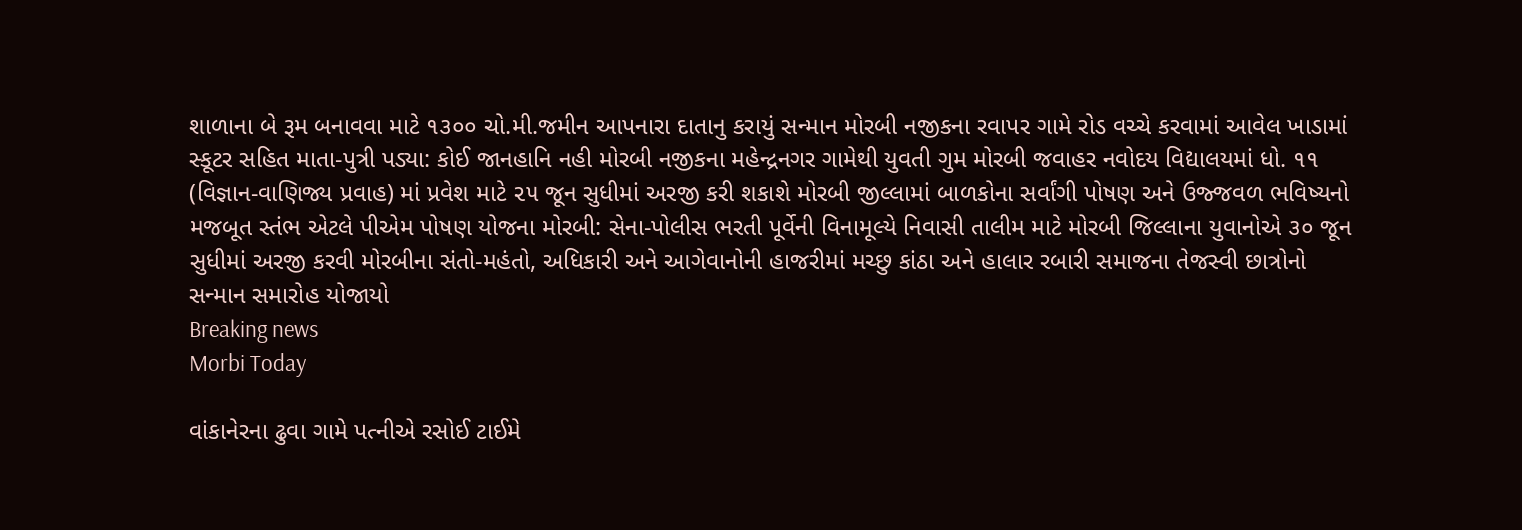શાળાના બે રૂમ બનાવવા માટે ૧૩૦૦ ચો.મી.જમીન આપનારા દાતાનુ કરાયું સન્માન મોરબી નજીકના રવાપર ગામે રોડ વચ્ચે કરવામાં આવેલ ખાડામાં સ્કૂટર સહિત માતા-પુત્રી પડ્યા: કોઈ જાનહાનિ નહી મોરબી નજીકના મહેન્દ્રનગર ગામેથી યુવતી ગુમ મોરબી જવાહર નવોદય વિદ્યાલયમાં ધો. ૧૧ (વિજ્ઞાન-વાણિજ્ય પ્રવાહ) માં પ્રવેશ માટે ૨૫ જૂન સુધીમાં અરજી કરી શકાશે મોરબી જીલ્લામાં બાળકોના સર્વાંગી પોષણ અને ઉજ્જવળ ભવિષ્યનો મજબૂત સ્તંભ એટલે પીએમ પોષણ યોજના મોરબી: સેના-પોલીસ ભરતી પૂર્વેની વિનામૂલ્યે નિવાસી તાલીમ માટે મોરબી જિલ્લાના યુવાનોએ ૩૦ જૂન સુધીમાં અરજી કરવી મોરબીના સંતો-મહંતો, અધિકારી અને આગેવાનોની હાજરીમાં મચ્છુ કાંઠા અને હાલાર રબારી સમાજના તેજસ્વી છાત્રોનો સન્માન સમારોહ યોજાયો
Breaking news
Morbi Today

વાંકાનેરના ઢુવા ગામે પત્નીએ રસોઈ ટાઈમે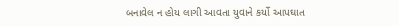બનાવેલ ન હોય લાગી આવતા યુવાને કર્યો આપઘાત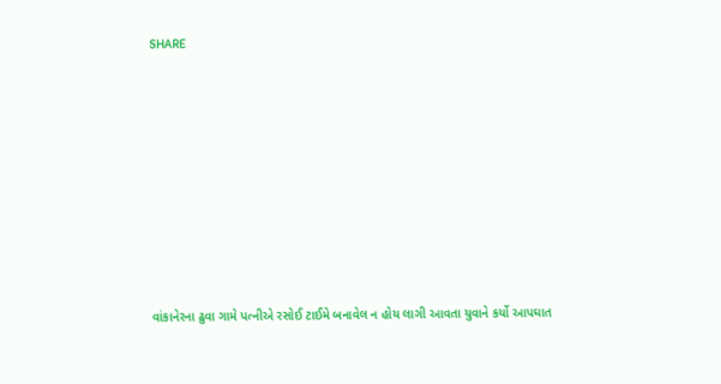SHARE











વાંકાનેરના ઢુવા ગામે પત્નીએ રસોઈ ટાઈમે બનાવેલ ન હોય લાગી આવતા યુવાને કર્યો આપઘાત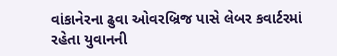વાંકાનેરના ઢુવા ઓવરબ્રિજ પાસે લેબર કવાર્ટરમાં રહેતા યુવાનની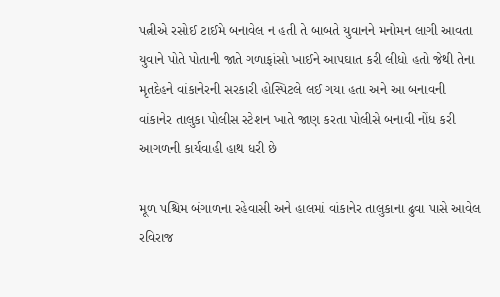પત્નીએ રસોઈ ટાઈમે બનાવેલ ન હતી તે બાબતે યુવાનને મનોમન લાગી આવતા યુવાને પોતે પોતાની જાતે ગળાફાંસો ખાઈને આપઘાત કરી લીધો હતો જેથી તેના મૃતદેહને વાંકાનેરની સરકારી હોસ્પિટલે લઈ ગયા હતા અને આ બનાવની વાંકાનેર તાલુકા પોલીસ સ્ટેશન ખાતે જાણ કરતા પોલીસે બનાવી નોંધ કરી આગળની કાર્યવાહી હાથ ધરી છે

મૂળ પશ્ચિમ બંગાળના રહેવાસી અને હાલમાં વાંકાનેર તાલુકાના ઢુવા પાસે આવેલ રવિરાજ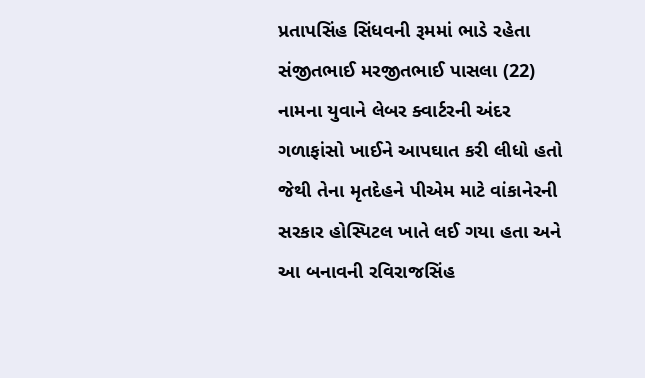પ્રતાપસિંહ સિંધવની રૂમમાં ભાડે રહેતા સંજીતભાઈ મરજીતભાઈ પાસલા (22) નામના યુવાને લેબર ક્વાર્ટરની અંદર ગળાફાંસો ખાઈને આપઘાત કરી લીધો હતો જેથી તેના મૃતદેહને પીએમ માટે વાંકાનેરની સરકાર હોસ્પિટલ ખાતે લઈ ગયા હતા અને આ બનાવની રવિરાજસિંહ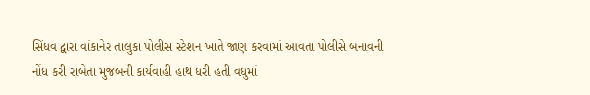સિંધવ દ્વારા વાંકાનેર તાલુકા પોલીસ સ્ટેશન ખાતે જાણ કરવામાં આવતા પોલીસે બનાવની નોંધ કરી રાબેતા મુજબની કાર્યવાહી હાથ ધરી હતી વધુમાં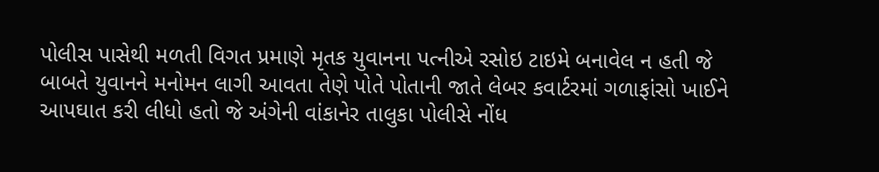પોલીસ પાસેથી મળતી વિગત પ્રમાણે મૃતક યુવાનના પત્નીએ રસોઇ ટાઇમે બનાવેલ ન હતી જે બાબતે યુવાનને મનોમન લાગી આવતા તેણે પોતે પોતાની જાતે લેબર કવાર્ટરમાં ગળાફાંસો ખાઈને આપઘાત કરી લીધો હતો જે અંગેની વાંકાનેર તાલુકા પોલીસે નોંધ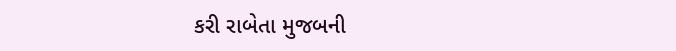કરી રાબેતા મુજબની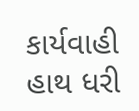કાર્યવાહી હાથ ધરી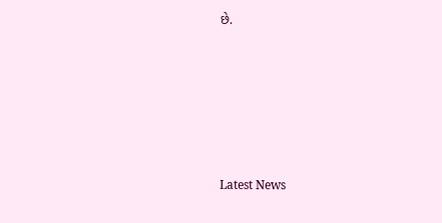છે.






Latest News